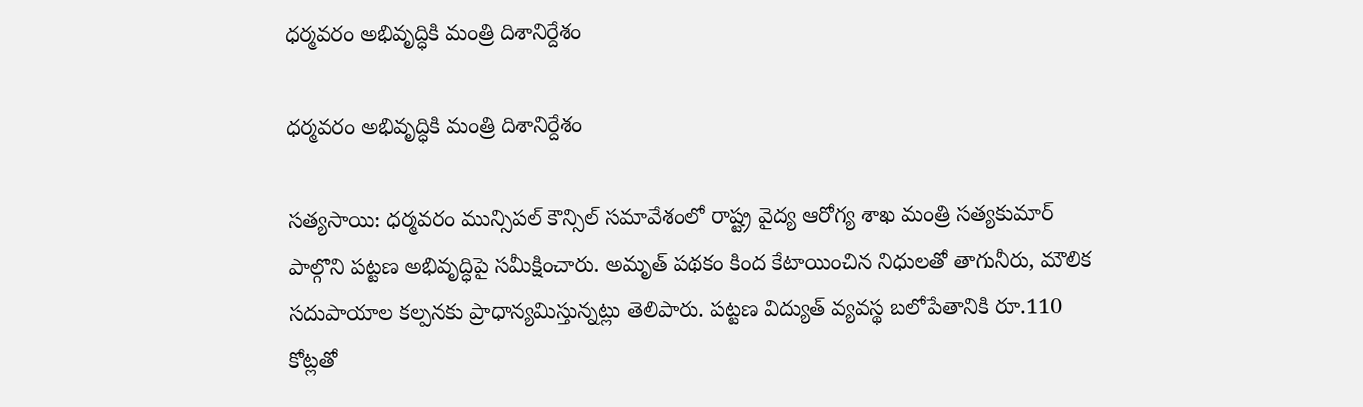ధర్మవరం అభివృద్ధికి మంత్రి దిశానిర్దేశం

ధర్మవరం అభివృద్ధికి మంత్రి దిశానిర్దేశం

సత్యసాయి: ధర్మవరం మున్సిపల్ కౌన్సిల్ సమావేశంలో రాష్ట్ర వైద్య ఆరోగ్య శాఖ మంత్రి సత్యకుమార్ పాల్గొని పట్టణ అభివృద్ధిపై సమీక్షించారు. అమృత్ పథకం కింద కేటాయించిన నిధులతో తాగునీరు, మౌలిక సదుపాయాల కల్పనకు ప్రాధాన్యమిస్తున్నట్లు తెలిపారు. పట్టణ విద్యుత్ వ్యవస్థ బలోపేతానికి రూ.110 కోట్లతో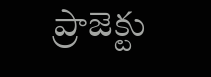ప్రాజెక్టు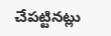చేపట్టినట్లు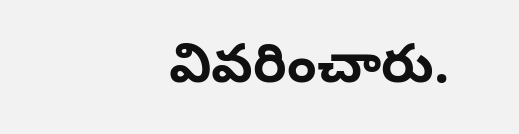వివరించారు.